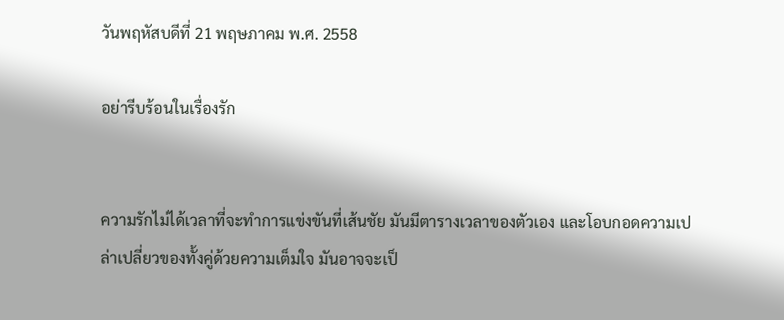วันพฤหัสบดีที่ 21 พฤษภาคม พ.ศ. 2558

อย่ารีบร้อนในเรื่องรัก


ความรักไม่ได้เวลาที่จะทำการแข่งขันที่เส้นชัย มันมีตารางเวลาของตัวเอง และโอบกอดความเปล่าเปลี่ยวของทั้งคู่ด้วยความเต็มใจ มันอาจจะเป็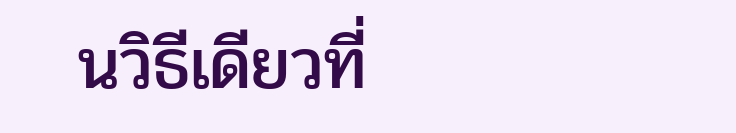นวิธีเดียวที่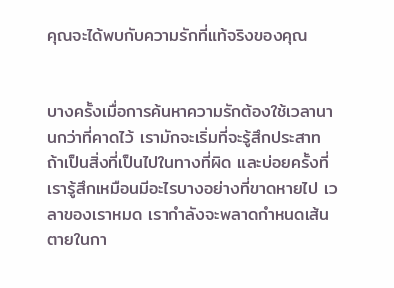คุณจะได้พบกับความรักที่แท้จริงของคุณ


บางครั้งเมื่อการค้นหาความรักต้องใช้เวลานานกว่าที่คาดไว้ เรามักจะเริ่มที่จะรู้สึกประสาท ถ้าเป็นสิ่งที่เป็นไปในทางที่ผิด และบ่อยครั้งที่เรารู้สึกเหมือนมีอะไรบางอย่างที่ขาดหายไป เวลาของเราหมด เรากำลังจะพลาดกำหนดเส้นตายในกา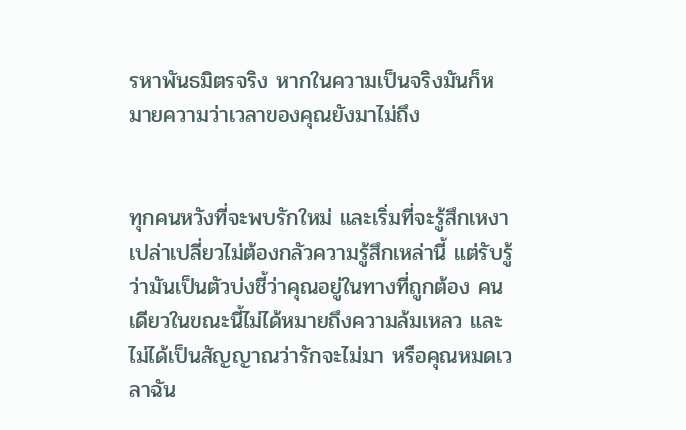รหาพันธมิตรจริง หากในความเป็นจริงมันก็หมายความว่าเวลาของคุณยังมาไม่ถึง


ทุกคนหวังที่จะพบรักใหม่ และเริ่มที่จะรู้สึกเหงาเปล่าเปลี่ยวไม่ต้องกลัวความรู้สึกเหล่านี้ แต่รับรู้ว่ามันเป็นตัวบ่งชี้ว่าคุณอยู่ในทางที่ถูกต้อง คนเดียวในขณะนี้ไม่ได้หมายถึงความล้มเหลว และไม่ได้เป็นสัญญาณว่ารักจะไม่มา หรือคุณหมดเวลาฉัน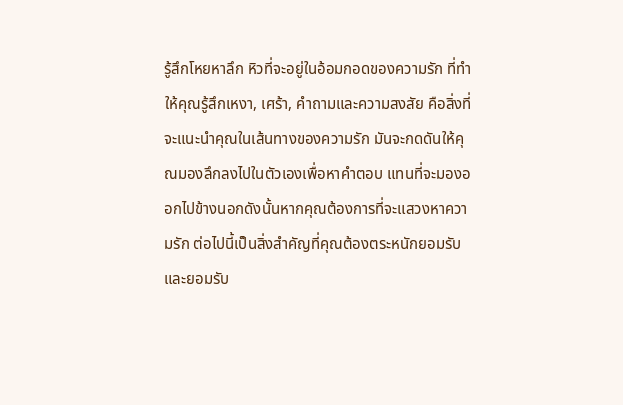รู้สึกโหยหาลึก หิวที่จะอยู่ในอ้อมกอดของความรัก ที่ทำให้คุณรู้สึกเหงา, เศร้า, คำถามและความสงสัย คือสิ่งที่จะแนะนำคุณในเส้นทางของความรัก มันจะกดดันให้คุณมองลึกลงไปในตัวเองเพื่อหาคำตอบ แทนที่จะมองออกไปข้างนอกดังนั้นหากคุณต้องการที่จะแสวงหาความรัก ต่อไปนี้เป็นสิ่งสำคัญที่คุณต้องตระหนักยอมรับและยอมรับ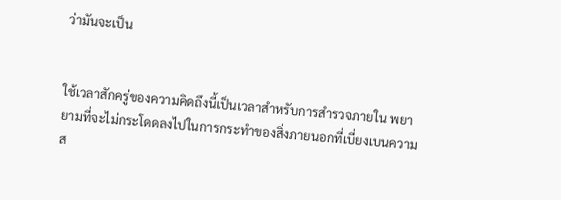ว่ามันจะเป็น


ใช้เวลาสักครู่ของความคิดถึงนี้เป็นเวลาสำหรับการสำรวจภายใน พยายามที่จะไม่กระโดดลงไปในการกระทำของสิ่งภายนอกที่เบี่ยงเบนความส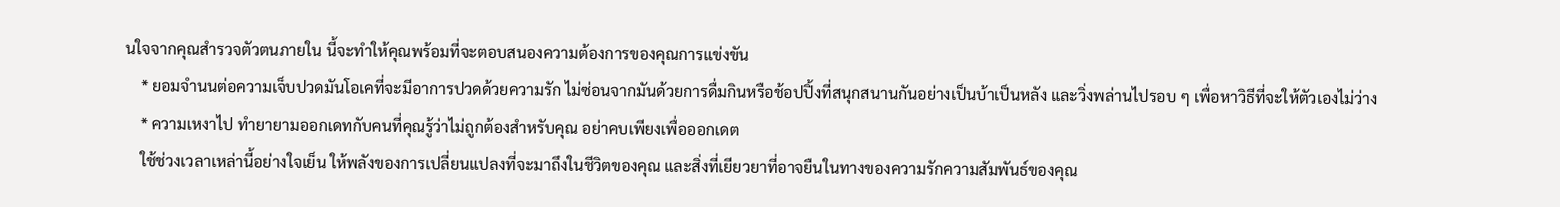นใจจากคุณสำรวจตัวตนภายใน นี้จะทำให้คุณพร้อมที่จะตอบสนองความต้องการของคุณการแข่งขัน
    * ยอมจำนนต่อความเจ็บปวดมันโอเคที่จะมีอาการปวดด้วยความรัก ไม่ซ่อนจากมันด้วยการดื่มกินหรือช้อปปิ้งที่สนุกสนานกันอย่างเป็นบ้าเป็นหลัง และวิ่งพล่านไปรอบ ๆ เพื่อหาวิธีที่จะให้ตัวเองไม่ว่าง
    * ความเหงาไป ทำยายามออกเดทกับคนที่คุณรู้ว่าไม่ถูกต้องสำหรับคุณ อย่าคบเพียงเพื่อออกเดต
    ใช้ช่วงเวลาเหล่านี้อย่างใจเย็น ให้พลังของการเปลี่ยนแปลงที่จะมาถึงในชีวิตของคุณ และสิ่งที่เยียวยาที่อาจยืนในทางของความรักความสัมพันธ์ของคุณ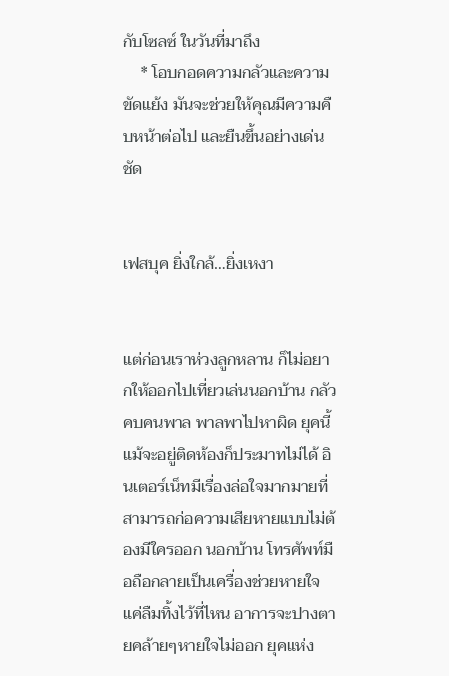กับโซลซ์ ในวันที่มาถึง
    * โอบกอดความกลัวและความขัดแย้ง มันจะช่วยให้คุณมีความคืบหน้าต่อไป และยืนขึ้นอย่างเด่นชัด


เฟสบุค ยิ่งใกล้…ยิ่งเหงา


แต่ก่อนเราห่วงลูกหลาน ก็ไม่อยากให้ออกไปเที่ยวเล่นนอกบ้าน กลัวคบคนพาล พาลพาไปหาผิด ยุคนี้แม้จะอยู่ติดห้องก็ประมาทไม่ได้ อินเตอร์เน็ทมีเรื่องล่อใจมากมายที่สามารถก่อความเสียหายแบบไม่ต้องมีใครออก นอกบ้าน โทรศัพท์มือถือกลายเป็นเครื่องช่วยหายใจ แค่ลืมทิ้งไว้ที่ไหน อาการจะปางตายคล้ายๆหายใจไม่ออก ยุคแห่ง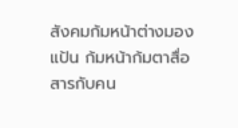สังคมก้มหน้าต่างมองแป้น ก้มหน้าก้มตาสื่อสารกับคน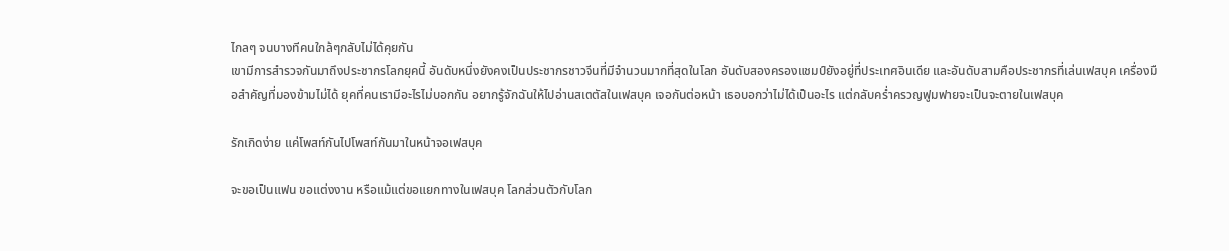ไกลๆ จนบางทีคนใกล้ๆกลับไม่ได้คุยกัน
เขามีการสำรวจกันมาถึงประชากรโลกยุคนี้ อันดับหนึ่งยังคงเป็นประชากรชาวจีนที่มีจำนวนมากที่สุดในโลก อันดับสองครองแชมป์ยังอยู่ที่ประเทศอินเดีย และอันดับสามคือประชากรที่เล่นเฟสบุค เครื่องมือสำคัญที่มองข้ามไม่ได้ ยุคที่คนเรามีอะไรไม่บอกกัน อยากรู้จักฉันให้ไปอ่านสเตตัสในเฟสบุค เจอกันต่อหน้า เธอบอกว่าไม่ได้เป็นอะไร แต่กลับคร่ำครวญฟูมฟายจะเป็นจะตายในเฟสบุค

รักเกิดง่าย แค่โพสท์กันไปโพสท์กันมาในหน้าจอเฟสบุค

จะขอเป็นแฟน ขอแต่งงาน หรือแม้แต่ขอแยกทางในเฟสบุค โลกส่วนตัวกับโลก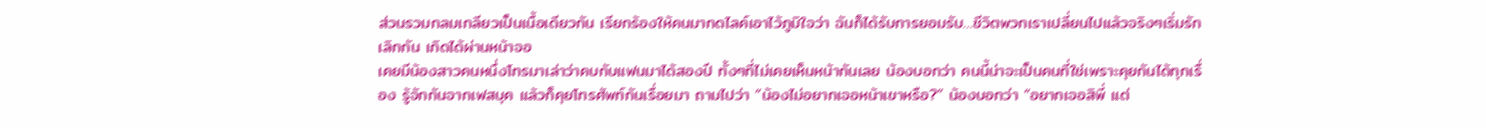ส่วนรวมกลมเกลียวเป็นเนื้อเดียวกัน เรียกร้องให้คนมากดไลค์เอาไว้ภูมิใจว่า ฉันก็ได้รับการยอมรับ…ชีวิตพวกเราเปลี่ยนไปแล้วจริงๆเริ่มรัก เลิกกัน เกิดได้ผ่านหน้าจอ
เคยมีน้องสาวคนหนึ่งโทรมาเล่าว่าคบกับแฟนมาได้สองปี ทั้งๆที่ไม่เคยเห็นหน้ากันเลย น้องบอกว่า คนนี้น่าจะเป็นคนที่ใช่เพราะคุยกันได้ทุกเรื่อง รู้จักกันจากเฟสบุค แล้วก็คุยโทรศัพท์กันเรื่อยมา ถามไปว่า “น้องไม่อยากเจอหน้าเขาหรือ?” น้องบอกว่า “อยากเจอสิพี่ แต่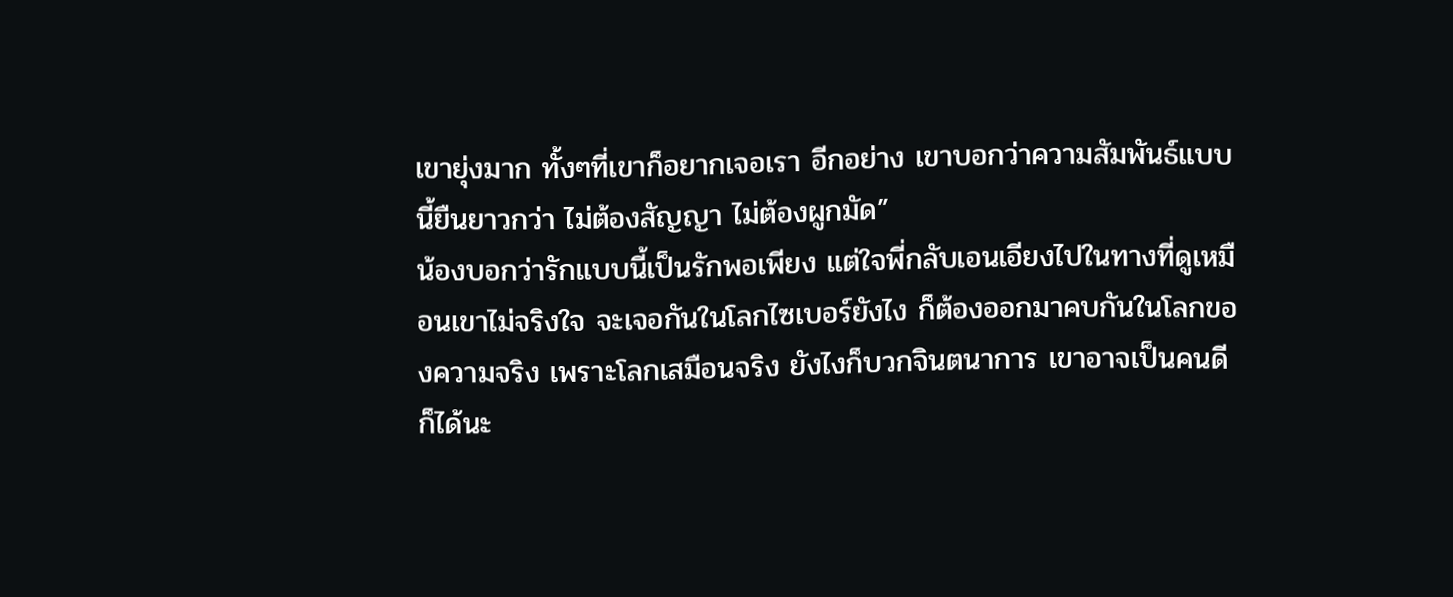เขายุ่งมาก ทั้งๆที่เขาก็อยากเจอเรา อีกอย่าง เขาบอกว่าความสัมพันธ์แบบนี้ยืนยาวกว่า ไม่ต้องสัญญา ไม่ต้องผูกมัด”
น้องบอกว่ารักแบบนี้เป็นรักพอเพียง แต่ใจพี่กลับเอนเอียงไปในทางที่ดูเหมือนเขาไม่จริงใจ จะเจอกันในโลกไซเบอร์ยังไง ก็ต้องออกมาคบกันในโลกของความจริง เพราะโลกเสมือนจริง ยังไงก็บวกจินตนาการ เขาอาจเป็นคนดีก็ได้นะ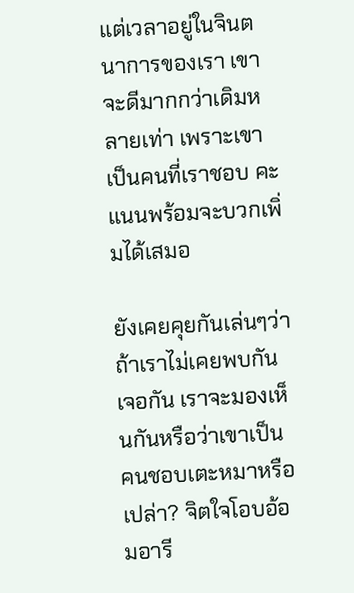แต่เวลาอยู่ในจินตนาการของเรา เขาจะดีมากกว่าเดิมหลายเท่า เพราะเขาเป็นคนที่เราชอบ คะแนนพร้อมจะบวกเพิ่มได้เสมอ

ยังเคยคุยกันเล่นๆว่าถ้าเราไม่เคยพบกัน เจอกัน เราจะมองเห็นกันหรือว่าเขาเป็นคนชอบเตะหมาหรือเปล่า? จิตใจโอบอ้อมอารี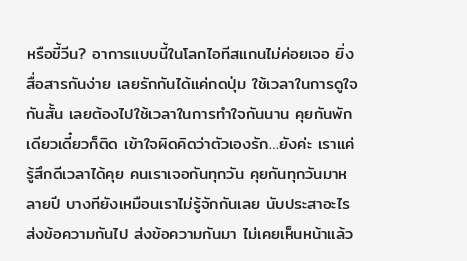หรือขี้วีน? อาการแบบนี้ในโลกไอทีสแกนไม่ค่อยเจอ ยิ่งสื่อสารกันง่าย เลยรักกันได้แค่กดปุ่ม ใช้เวลาในการดูใจกันสั้น เลยต้องไปใช้เวลาในการทำใจกันนาน คุยกันพักเดียวเดี๋ยวก็ติด เข้าใจผิดคิดว่าตัวเองรัก…ยังค่ะ เราแค่รู้สึกดีเวลาได้คุย คนเราเจอกันทุกวัน คุยกันทุกวันมาหลายปี บางทียังเหมือนเราไม่รู้จักกันเลย นับประสาอะไร ส่งข้อความกันไป ส่งข้อความกันมา ไม่เคยเห็นหน้าแล้ว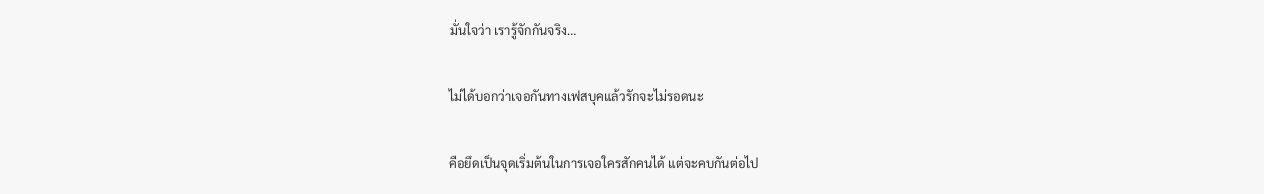มั่นใจว่า เรารู้จักกันจริง…

ไม่ได้บอกว่าเจอกันทางเฟสบุคแล้วรักจะไม่รอดนะ

คือยึดเป็นจุดเริ่มต้นในการเจอใครสักคนได้ แต่จะคบกันต่อไป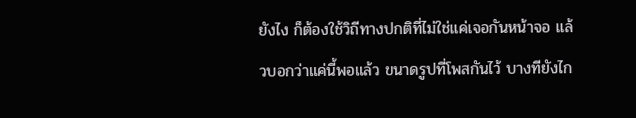ยังไง ก็ต้องใช้วิถีทางปกติที่ไม่ใช่แค่เจอกันหน้าจอ แล้วบอกว่าแค่นี้พอแล้ว ขนาดรูปที่โพสกันไว้ บางทียังไก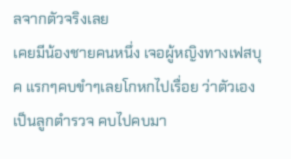ลจากตัวจริงเลย
เคยมีน้องชายคนหนึ่ง เจอผู้หญิงทางเฟสบุค แรกๆคบขำๆเลยโกหกไปเรื่อย ว่าตัวเองเป็นลูกตำรวจ คบไปคบมา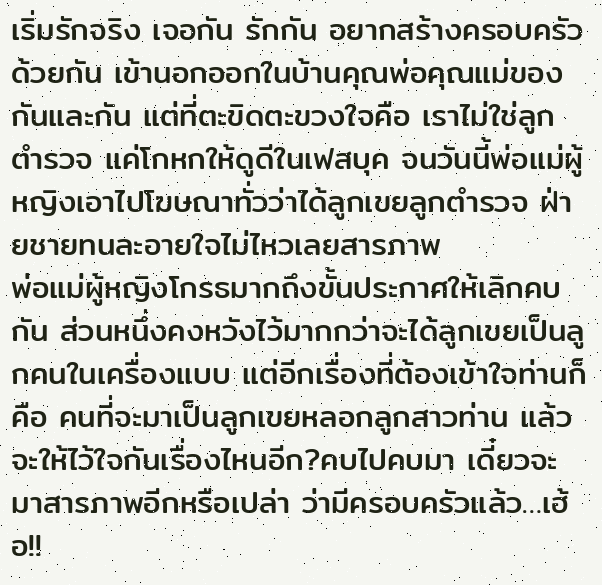เริ่มรักจริง เจอกัน รักกัน อยากสร้างครอบครัวด้วยกัน เข้านอกออกในบ้านคุณพ่อคุณแม่ของกันและกัน แต่ที่ตะขิดตะขวงใจคือ เราไม่ใช่ลูกตำรวจ แค่โกหกให้ดูดีในเฟสบุค จนวันนี้พ่อแม่ผู้หญิงเอาไปโฆษณาทั่วว่าได้ลูกเขยลูกตำรวจ ฝ่ายชายทนละอายใจไม่ไหวเลยสารภาพ
พ่อแม่ผู้หญิงโกรธมากถึงขั้นประกาศให้เลิกคบกัน ส่วนหนึ่งคงหวังไว้มากกว่าจะได้ลูกเขยเป็นลูกคนในเครื่องแบบ แต่อีกเรื่องที่ต้องเข้าใจท่านก็คือ คนที่จะมาเป็นลูกเขยหลอกลูกสาวท่าน แล้วจะให้ไว้ใจกันเรื่องไหนอีก?คบไปคบมา เดี๋ยวจะมาสารภาพอีกหรือเปล่า ว่ามีครอบครัวแล้ว…เฮ้อ!!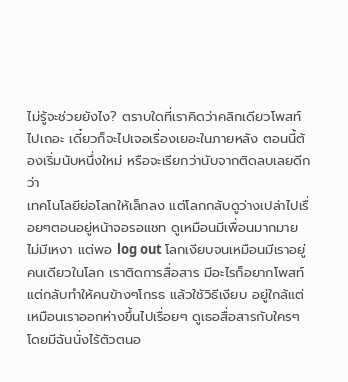ไม่รู้จะช่วยยังไง? ตราบใดที่เราคิดว่าคลิกเดียวโพสท์ไปเถอะ เดี๋ยวก็จะไปเจอเรื่องเยอะในภายหลัง ตอนนี้ต้องเริ่มนับหนึ่งใหม่ หรือจะเรียกว่านับจากติดลบเลยดีกว่า
เทคโนโลยีย่อโลกให้เล็กลง แต่โลกกลับดูว่างเปล่าไปเรื่อยๆตอนอยู่หน้าจอรอแชท ดูเหมือนมีเพื่อนมากมาย ไม่มีเหงา แต่พอ log out โลกเงียบจนเหมือนมีเราอยู่คนเดียวในโลก เราติดการสื่อสาร มีอะไรก็อยากโพสท์ แต่กลับทำให้คนข้างๆโกรธ แล้วใช้วิธีเงียบ อยู่ใกล้แต่เหมือนเราออกห่างขึ้นไปเรื่อยๆ ดูเธอสื่อสารกับใครๆโดยมีฉันนั่งไร้ตัวตนอ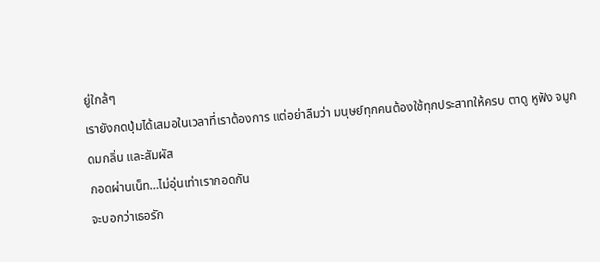ยู่ใกล้ๆ
เรายังกดปุ่มได้เสมอในเวลาที่เราต้องการ แต่อย่าลืมว่า มนุษย์ทุกคนต้องใช้ทุกประสาทให้ครบ ตาดู หูฟัง จมูกดมกลิ่น และสัมผัส
กอดผ่านเน็ท…ไม่อุ่นเท่าเรากอดกัน
จะบอกว่าเธอรัก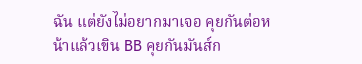ฉัน แต่ยังไม่อยากมาเจอ คุยกันต่อหน้าแล้วเขิน BB คุยกันมันส์ก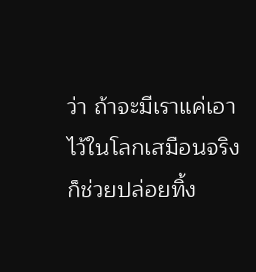ว่า ถ้าจะมีเราแค่เอาไว้ในโลกเสมือนจริง ก็ช่วยปล่อยทิ้ง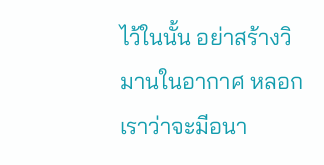ไว้ในนั้น อย่าสร้างวิมานในอากาศ หลอกเราว่าจะมีอนา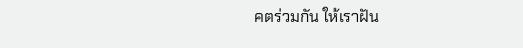คตร่วมกัน ให้เราฝัน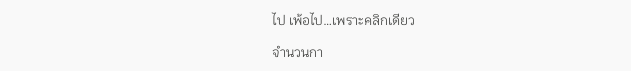ไป เพ้อไป…เพราะคลิกเดียว

จำนวนกา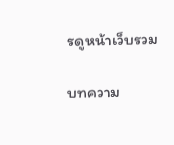รดูหน้าเว็บรวม

บทความ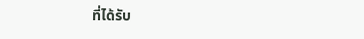ที่ได้รับ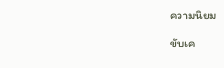ความนิยม

ขับเค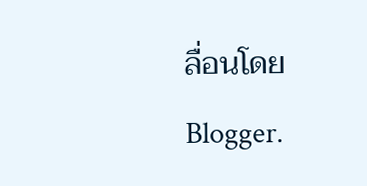ลื่อนโดย Blogger.